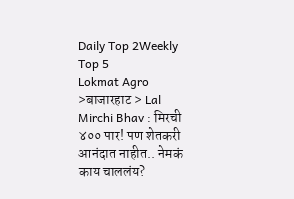Daily Top 2Weekly Top 5
Lokmat Agro >बाजारहाट > Lal Mirchi Bhav : मिरची ४०० पार! पण शेतकरी आनंदात नाहीत.. नेमकं काय चाललंय?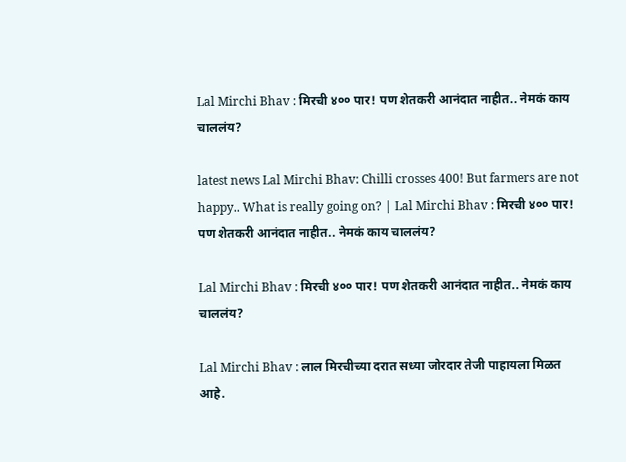Lal Mirchi Bhav : मिरची ४०० पार! पण शेतकरी आनंदात नाहीत.. नेमकं काय चाललंय?

latest news Lal Mirchi Bhav: Chilli crosses 400! But farmers are not happy.. What is really going on? | Lal Mirchi Bhav : मिरची ४०० पार! पण शेतकरी आनंदात नाहीत.. नेमकं काय चाललंय?

Lal Mirchi Bhav : मिरची ४०० पार! पण शेतकरी आनंदात नाहीत.. नेमकं काय चाललंय?

Lal Mirchi Bhav : लाल मिरचीच्या दरात सध्या जोरदार तेजी पाहायला मिळत आहे.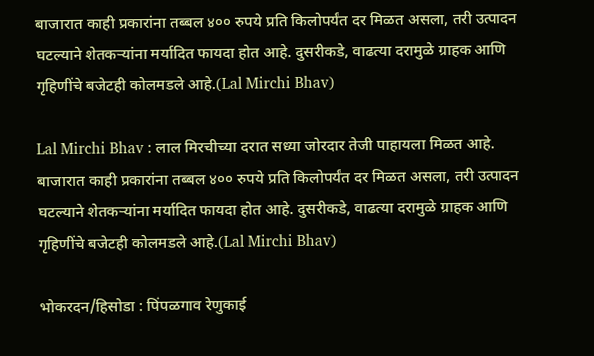बाजारात काही प्रकारांना तब्बल ४०० रुपये प्रति किलोपर्यंत दर मिळत असला, तरी उत्पादन घटल्याने शेतकऱ्यांना मर्यादित फायदा होत आहे. दुसरीकडे, वाढत्या दरामुळे ग्राहक आणि गृहिणींचे बजेटही कोलमडले आहे.(Lal Mirchi Bhav)

Lal Mirchi Bhav : लाल मिरचीच्या दरात सध्या जोरदार तेजी पाहायला मिळत आहे. बाजारात काही प्रकारांना तब्बल ४०० रुपये प्रति किलोपर्यंत दर मिळत असला, तरी उत्पादन घटल्याने शेतकऱ्यांना मर्यादित फायदा होत आहे. दुसरीकडे, वाढत्या दरामुळे ग्राहक आणि गृहिणींचे बजेटही कोलमडले आहे.(Lal Mirchi Bhav)

भोकरदन/हिसोडा : पिंपळगाव रेणुकाई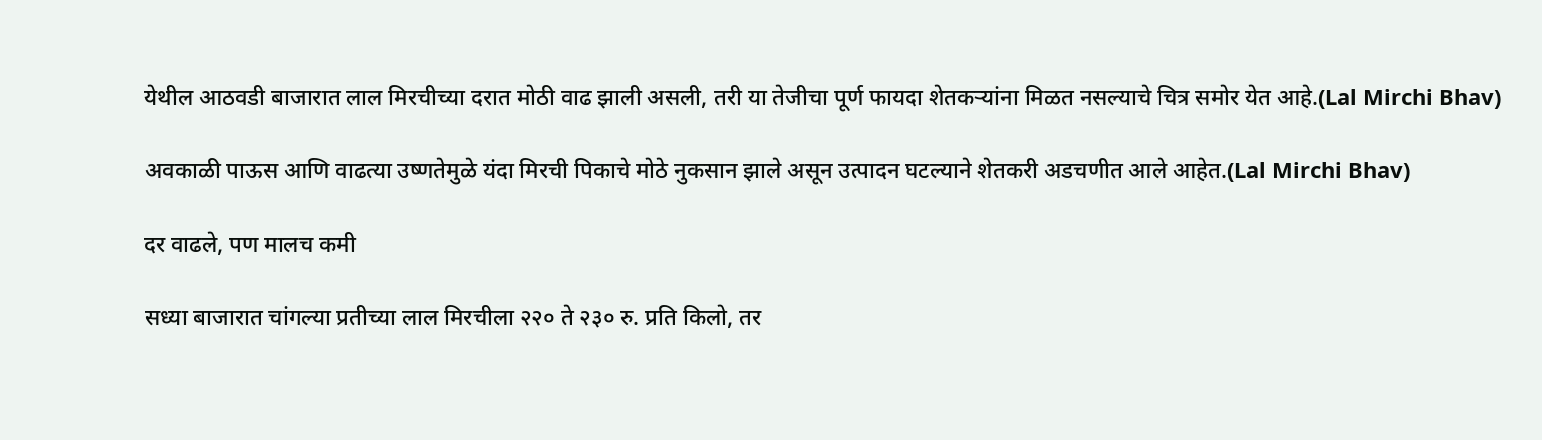येथील आठवडी बाजारात लाल मिरचीच्या दरात मोठी वाढ झाली असली, तरी या तेजीचा पूर्ण फायदा शेतकऱ्यांना मिळत नसल्याचे चित्र समोर येत आहे.(Lal Mirchi Bhav)

अवकाळी पाऊस आणि वाढत्या उष्णतेमुळे यंदा मिरची पिकाचे मोठे नुकसान झाले असून उत्पादन घटल्याने शेतकरी अडचणीत आले आहेत.(Lal Mirchi Bhav)

दर वाढले, पण मालच कमी

सध्या बाजारात चांगल्या प्रतीच्या लाल मिरचीला २२० ते २३० रु. प्रति किलो, तर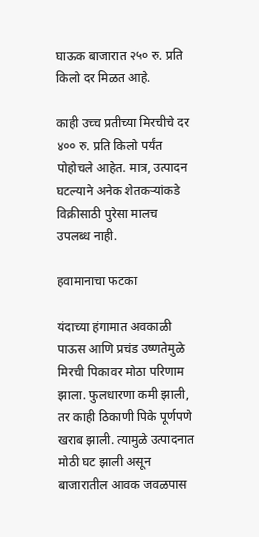घाऊक बाजारात २५० रु. प्रति किलो दर मिळत आहे.

काही उच्च प्रतीच्या मिरचीचे दर ४०० रु. प्रति किलो पर्यंत पोहोचले आहेत. मात्र, उत्पादन घटल्याने अनेक शेतकऱ्यांकडे विक्रीसाठी पुरेसा मालच उपलब्ध नाही.

हवामानाचा फटका

यंदाच्या हंगामात अवकाळी पाऊस आणि प्रचंड उष्णतेमुळे मिरची पिकावर मोठा परिणाम झाला. फुलधारणा कमी झाली, तर काही ठिकाणी पिके पूर्णपणे खराब झाली. त्यामुळे उत्पादनात मोठी घट झाली असून बाजारातील आवक जवळपास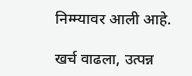निम्म्यावर आली आहे.

खर्च वाढला, उत्पन्न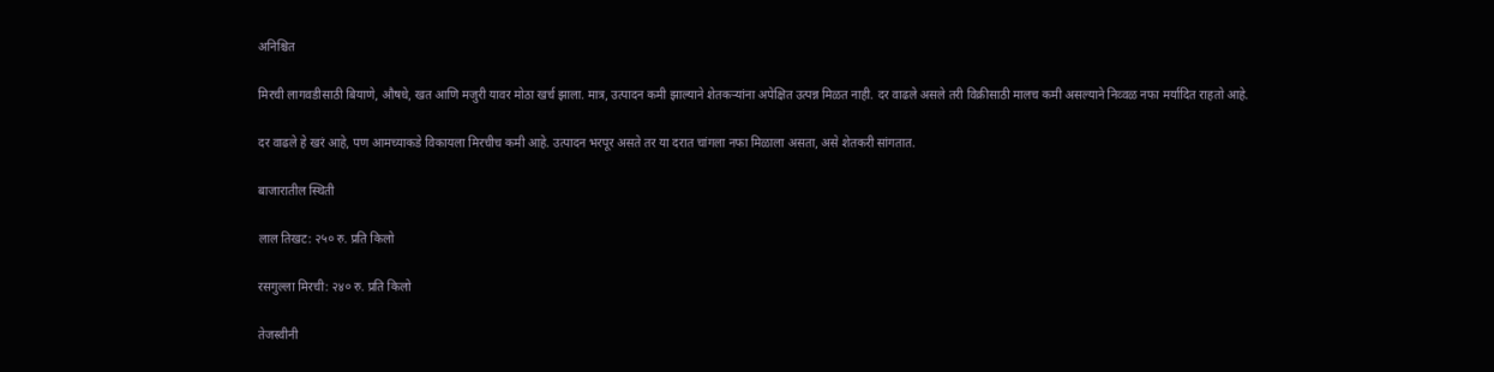अनिश्चित

मिरची लागवडीसाठी बियाणे, औषधे, खत आणि मजुरी यावर मोठा खर्च झाला. मात्र, उत्पादन कमी झाल्याने शेतकऱ्यांना अपेक्षित उत्पन्न मिळत नाही. दर वाढले असले तरी विक्रीसाठी मालच कमी असल्याने निव्वळ नफा मर्यादित राहतो आहे.

दर वाढले हे खरं आहे, पण आमच्याकडे विकायला मिरचीच कमी आहे. उत्पादन भरपूर असते तर या दरात चांगला नफा मिळाला असता, असे शेतकरी सांगतात.

बाजारातील स्थिती

लाल तिखट: २५० रु. प्रति किलो

रसगुल्ला मिरची: २४० रु. प्रति किलो

तेजस्वीनी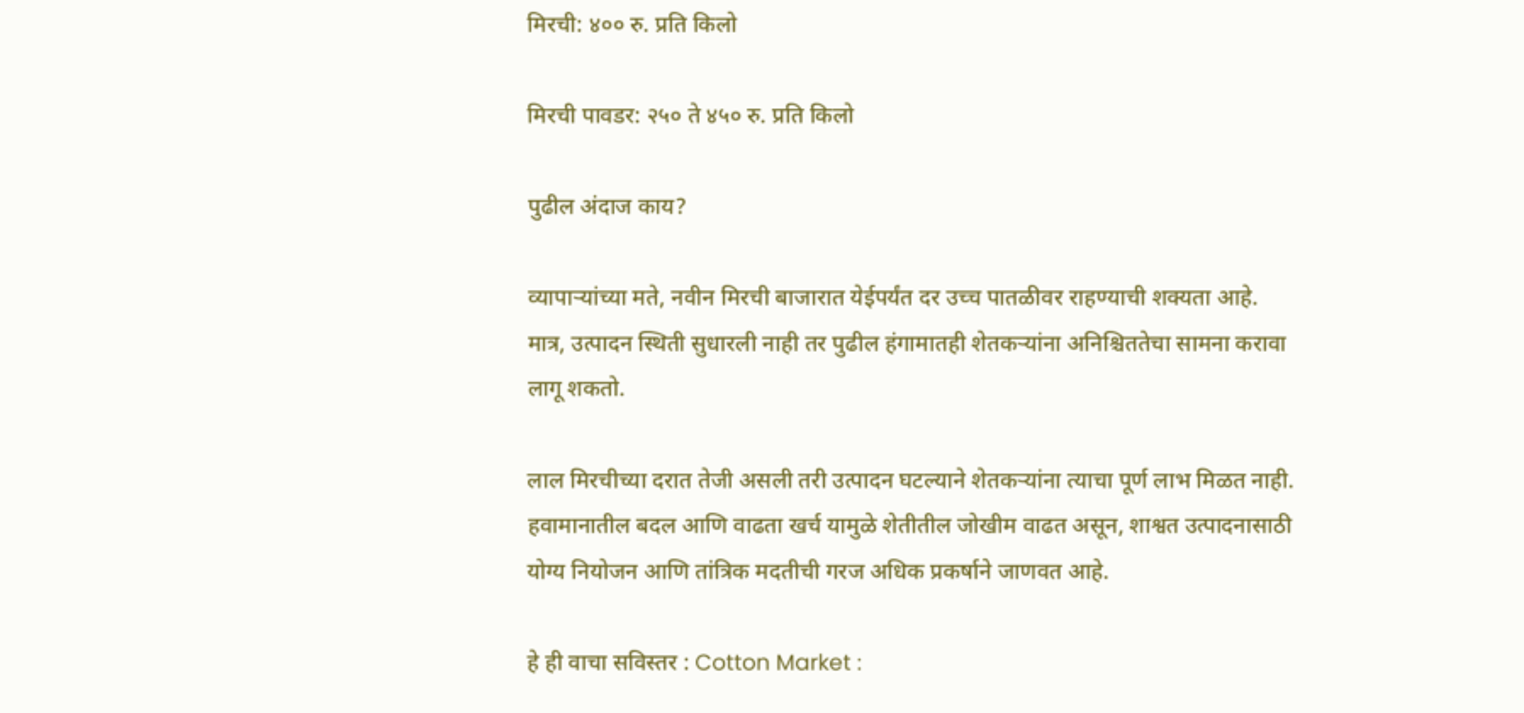मिरची: ४०० रु. प्रति किलो

मिरची पावडर: २५० ते ४५० रु. प्रति किलो

पुढील अंदाज काय?

व्यापाऱ्यांच्या मते, नवीन मिरची बाजारात येईपर्यंत दर उच्च पातळीवर राहण्याची शक्यता आहे. मात्र, उत्पादन स्थिती सुधारली नाही तर पुढील हंगामातही शेतकऱ्यांना अनिश्चिततेचा सामना करावा लागू शकतो.

लाल मिरचीच्या दरात तेजी असली तरी उत्पादन घटल्याने शेतकऱ्यांना त्याचा पूर्ण लाभ मिळत नाही. हवामानातील बदल आणि वाढता खर्च यामुळे शेतीतील जोखीम वाढत असून, शाश्वत उत्पादनासाठी योग्य नियोजन आणि तांत्रिक मदतीची गरज अधिक प्रकर्षाने जाणवत आहे.

हे ही वाचा सविस्तर : Cotton Market :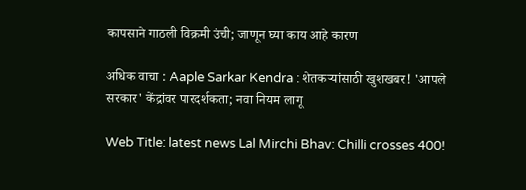कापसाने गाठली विक्रमी उंची; जाणून घ्या काय आहे कारण

अधिक वाचा : Aaple Sarkar Kendra : शेतकऱ्यांसाठी खुशखबर! 'आपले सरकार' केंद्रांवर पारदर्शकता; नवा नियम लागू

Web Title: latest news Lal Mirchi Bhav: Chilli crosses 400!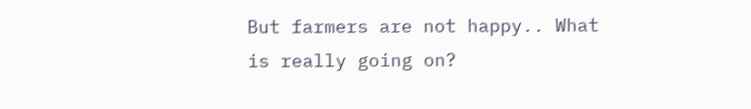But farmers are not happy.. What is really going on?